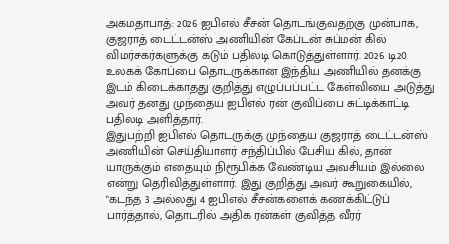அகமதாபாத்: 2026 ஐபிஎல் சீசன் தொடங்குவதற்கு முன்பாக, குஜராத் டைட்டன்ஸ் அணியின் கேப்டன் சுப்மன் கில் விமர்சகர்களுக்கு கடும் பதிலடி கொடுத்துள்ளார். 2026 டி20 உலகக் கோப்பை தொடருக்கான இந்திய அணியில் தனக்கு இடம் கிடைக்காதது குறித்து எழுப்பப்பட்ட கேள்வியை அடுத்து அவர் தனது முந்தைய ஐபிஎல் ரன் குவிப்பை சுட்டிக்காட்டி பதிலடி அளித்தார்.
இதுபற்றி ஐபிஎல் தொடருக்கு முந்தைய குஜராத் டைட்டன்ஸ் அணியின் செய்தியாளர் சந்திப்பில் பேசிய கில், தான் யாருக்கும் எதையும் நிரூபிக்க வேண்டிய அவசியம் இல்லை என்று தெரிவித்துள்ளார். இது குறித்து அவர் கூறுகையில், "கடந்த 3 அல்லது 4 ஐபிஎல் சீசன்களைக் கணக்கிட்டுப் பார்த்தால், தொடரில் அதிக ரன்கள் குவித்த வீரர்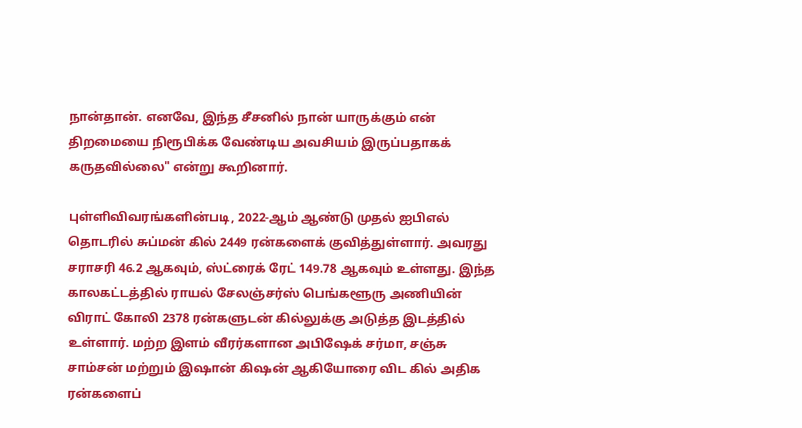நான்தான். எனவே, இந்த சீசனில் நான் யாருக்கும் என் திறமையை நிரூபிக்க வேண்டிய அவசியம் இருப்பதாகக் கருதவில்லை" என்று கூறினார்.

புள்ளிவிவரங்களின்படி, 2022-ஆம் ஆண்டு முதல் ஐபிஎல் தொடரில் சுப்மன் கில் 2449 ரன்களைக் குவித்துள்ளார். அவரது சராசரி 46.2 ஆகவும், ஸ்ட்ரைக் ரேட் 149.78 ஆகவும் உள்ளது. இந்த காலகட்டத்தில் ராயல் சேலஞ்சர்ஸ் பெங்களூரு அணியின் விராட் கோலி 2378 ரன்களுடன் கில்லுக்கு அடுத்த இடத்தில் உள்ளார். மற்ற இளம் வீரர்களான அபிஷேக் சர்மா, சஞ்சு சாம்சன் மற்றும் இஷான் கிஷன் ஆகியோரை விட கில் அதிக ரன்களைப்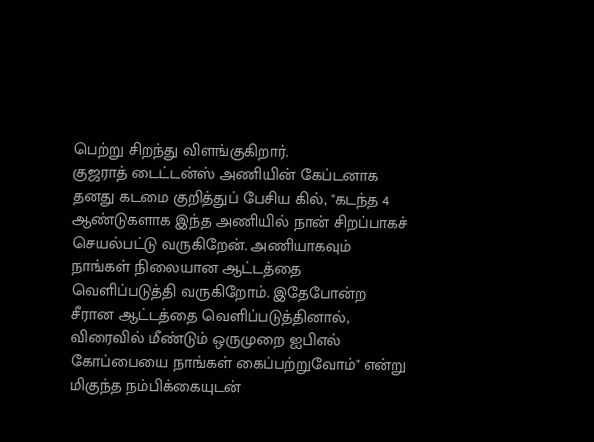பெற்று சிறந்து விளங்குகிறார்.
குஜராத் டைட்டன்ஸ் அணியின் கேப்டனாக தனது கடமை குறித்துப் பேசிய கில், "கடந்த 4 ஆண்டுகளாக இந்த அணியில் நான் சிறப்பாகச் செயல்பட்டு வருகிறேன். அணியாகவும் நாங்கள் நிலையான ஆட்டத்தை வெளிப்படுத்தி வருகிறோம். இதேபோன்ற சீரான ஆட்டத்தை வெளிப்படுத்தினால், விரைவில் மீண்டும் ஒருமுறை ஐபிஎல் கோப்பையை நாங்கள் கைப்பற்றுவோம்" என்று மிகுந்த நம்பிக்கையுடன்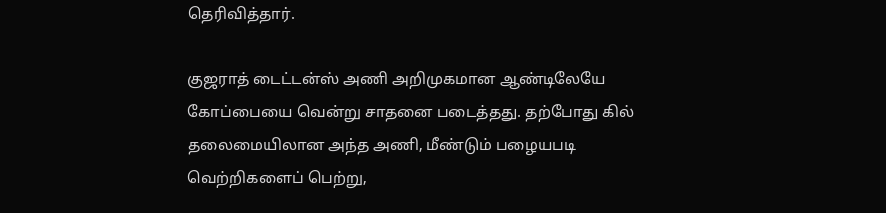தெரிவித்தார்.

குஜராத் டைட்டன்ஸ் அணி அறிமுகமான ஆண்டிலேயே கோப்பையை வென்று சாதனை படைத்தது. தற்போது கில் தலைமையிலான அந்த அணி, மீண்டும் பழையபடி வெற்றிகளைப் பெற்று,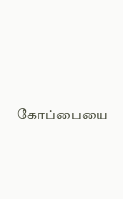கோப்பையை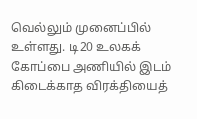வெல்லும் முனைப்பில் உள்ளது. டி20 உலகக் கோப்பை அணியில் இடம் கிடைக்காத விரக்தியைத்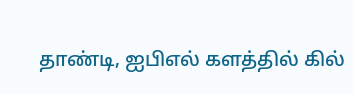தாண்டி, ஐபிஎல் களத்தில் கில்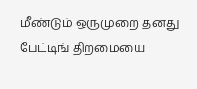மீண்டும் ஒருமுறை தனது பேட்டிங் திறமையை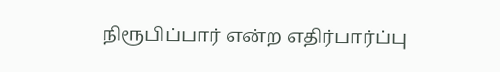நிரூபிப்பார் என்ற எதிர்பார்ப்பு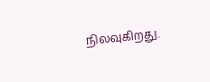நிலவுகிறது.